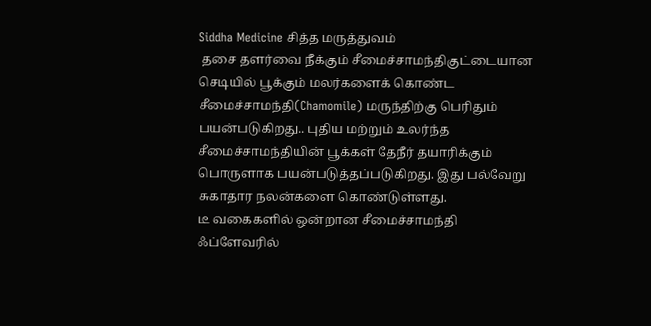Siddha Medicine சித்த மருத்துவம்
 தசை தளர்வை நீக்கும் சீமைச்சாமந்திகுட்டையான செடியில் பூக்கும் மலர்களைக் கொண்ட சீமைச்சாமந்தி(Chamomile) மருந்திற்கு பெரிதும் பயன்படுகிறது.. புதிய மற்றும் உலர்ந்த சீமைச்சாமந்தியின் பூக்கள் தேநீர் தயாரிக்கும் பொருளாக பயன்படுத்தப்படுகிறது. இது பல்வேறு சுகாதார நலன்களை கொண்டுள்ளது.
டீ வகைகளில் ஒன்றான சீமைச்சாமந்தி ஃப்ளேவரில்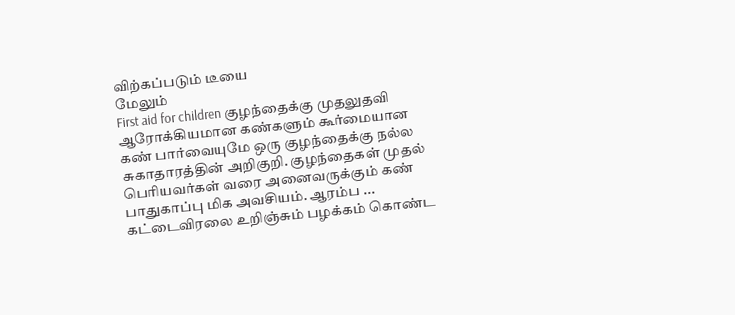விற்கப்படும் டீயை
மேலும்
First aid for children குழந்தைக்கு முதலுதவி
ஆரோக்கியமான கண்களும் கூர்மையான கண் பார்வையுமே ஒரு குழந்தைக்கு நல்ல சுகாதாரத்தின் அறிகுறி. குழந்தைகள் முதல் பெரியவர்கள் வரை அனைவருக்கும் கண் பாதுகாப்பு மிக அவசியம். ஆரம்ப ...
கட்டைவிரலை உறிஞ்சும் பழக்கம் கொண்ட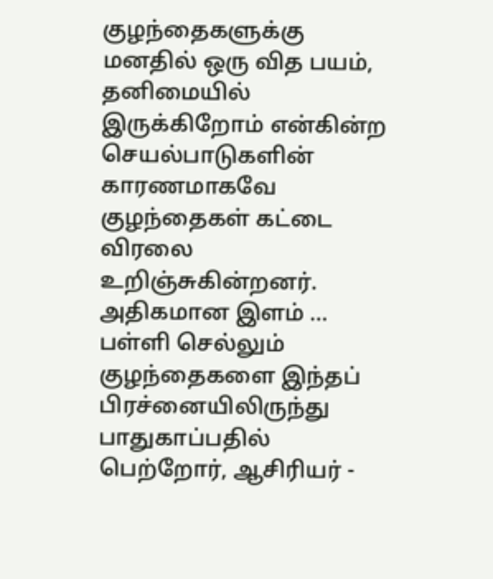குழந்தைகளுக்கு மனதில் ஒரு வித பயம், தனிமையில் இருக்கிறோம் என்கின்ற செயல்பாடுகளின் காரணமாகவே குழந்தைகள் கட்டை விரலை உறிஞ்சுகின்றனர். அதிகமான இளம் ...
பள்ளி செல்லும் குழந்தைகளை இந்தப் பிரச்னையிலிருந்து பாதுகாப்பதில் பெற்றோர், ஆசிரியர் -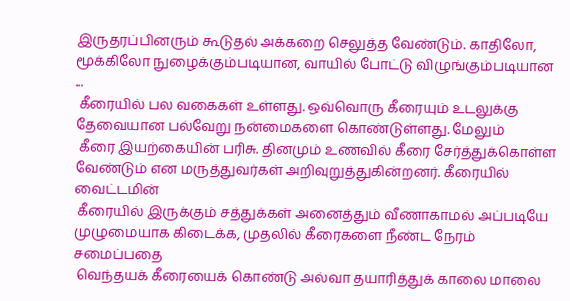இருதரப்பினரும் கூடுதல் அக்கறை செலுத்த வேண்டும். காதிலோ, மூக்கிலோ நுழைக்கும்படியான, வாயில் போட்டு விழுங்கும்படியான ...
 கீரையில் பல வகைகள் உள்ளது. ஒவ்வொரு கீரையும் உடலுக்கு தேவையான பல்வேறு நன்மைகளை கொண்டுள்ளது. மேலும்
 கீரை இயற்கையின் பரிசு. தினமும் உணவில் கீரை சேர்த்துக்கொள்ள வேண்டும் என மருத்துவர்கள் அறிவுறுத்துகின்றனர். கீரையில் வைட்டமின்
 கீரையில் இருக்கும் சத்துக்கள் அனைத்தும் வீணாகாமல் அப்படியே முழுமையாக கிடைக்க, முதலில் கீரைகளை நீண்ட நேரம் சமைப்பதை
 வெந்தயக் கீரையைக் கொண்டு அல்வா தயாரித்துக் காலை மாலை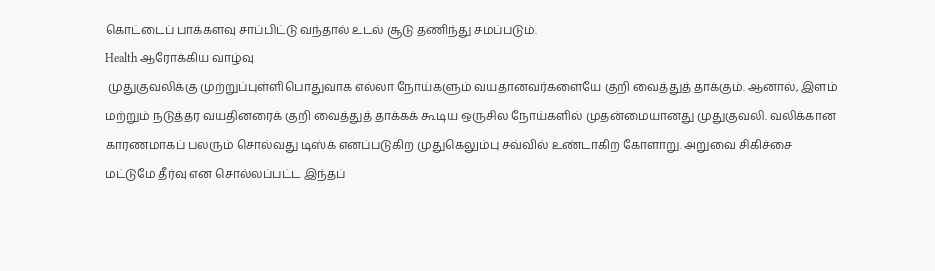கொட்டைப் பாக்களவு சாப்பிட்டு வந்தால் உடல் சூடு தணிந்து சமப்படும்.
Health ஆரோக்கிய வாழ்வு
 முதுகுவலிக்கு முற்றுப்புள்ளிபொதுவாக எல்லா நோய்களும் வயதானவர்களையே குறி வைத்துத் தாக்கும். ஆனால், இளம் மற்றும் நடுத்தர வயதினரைக் குறி வைத்துத் தாக்கக் கூடிய ஒருசில நோய்களில் முதன்மையானது முதுகுவலி. வலிக்கான காரணமாகப் பலரும் சொல்வது டிஸ்க் எனப்படுகிற முதுகெலும்பு சவ்வில் உண்டாகிற கோளாறு. அறுவை சிகிச்சை மட்டுமே தீர்வு என சொல்லப்பட்ட இந்தப்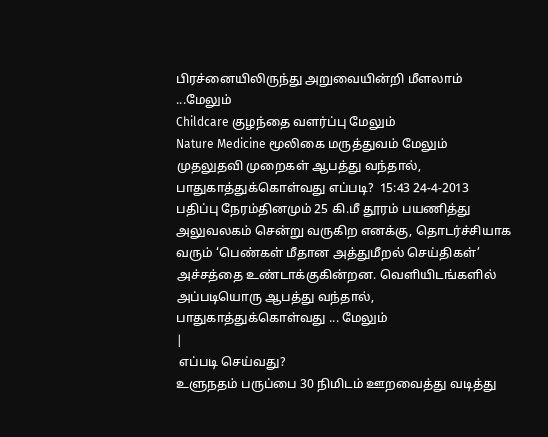பிரச்னையிலிருந்து அறுவையின்றி மீளலாம் ...மேலும்
Childcare குழந்தை வளர்ப்பு மேலும்
Nature Medicine மூலிகை மருத்துவம் மேலும்
முதலுதவி முறைகள் ஆபத்து வந்தால், பாதுகாத்துக்கொள்வது எப்படி?  15:43 24-4-2013 பதிப்பு நேரம்தினமும் 25 கி.மீ தூரம் பயணித்து அலுவலகம் சென்று வருகிற எனக்கு, தொடர்ச்சியாக வரும் ‘பெண்கள் மீதான அத்துமீறல் செய்திகள்’ அச்சத்தை உண்டாக்குகின்றன. வெளியிடங்களில் அப்படியொரு ஆபத்து வந்தால், பாதுகாத்துக்கொள்வது ... மேலும்
|
 எப்படி செய்வது?
உளுநதம் பருப்பை 30 நிமிடம் ஊறவைத்து வடித்து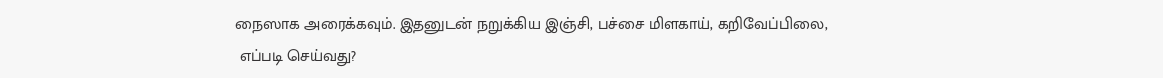நைஸாக அரைக்கவும். இதனுடன் நறுக்கிய இஞ்சி, பச்சை மிளகாய், கறிவேப்பிலை,
 எப்படி செய்வது?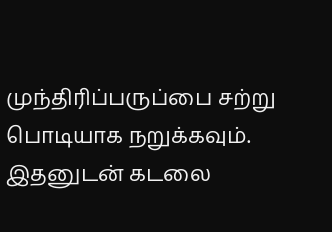முந்திரிப்பருப்பை சற்று பொடியாக நறுக்கவும். இதனுடன் கடலை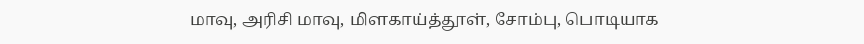மாவு, அரிசி மாவு, மிளகாய்த்தூள், சோம்பு, பொடியாக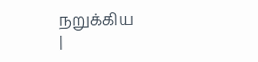நறுக்கிய
|